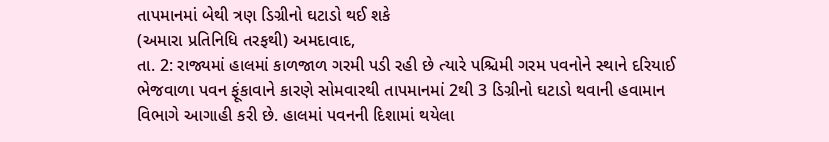તાપમાનમાં બેથી ત્રણ ડિગ્રીનો ઘટાડો થઈ શકે
(અમારા પ્રતિનિધિ તરફથી) અમદાવાદ,
તા. 2: રાજ્યમાં હાલમાં કાળજાળ ગરમી પડી રહી છે ત્યારે પશ્ચિમી ગરમ પવનોને સ્થાને દરિયાઈ
ભેજવાળા પવન ફૂંકાવાને કારણે સોમવારથી તાપમાનમાં 2થી 3 ડિગ્રીનો ઘટાડો થવાની હવામાન
વિભાગે આગાહી કરી છે. હાલમાં પવનની દિશામાં થયેલા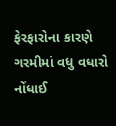ફેરફારોના કારણે ગરમીમાં વધુ વધારો
નોંધાઈ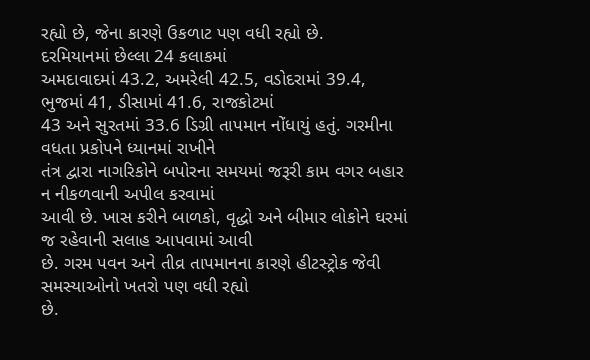રહ્યો છે, જેના કારણે ઉકળાટ પણ વધી રહ્યો છે.
દરમિયાનમાં છેલ્લા 24 કલાકમાં
અમદાવાદમાં 43.2, અમરેલી 42.5, વડોદરામાં 39.4, ભુજમાં 41, ડીસામાં 41.6, રાજકોટમાં
43 અને સુરતમાં 33.6 ડિગ્રી તાપમાન નોંધાયું હતું. ગરમીના વધતા પ્રકોપને ધ્યાનમાં રાખીને
તંત્ર દ્વારા નાગરિકોને બપોરના સમયમાં જરૂરી કામ વગર બહાર ન નીકળવાની અપીલ કરવામાં
આવી છે. ખાસ કરીને બાળકો, વૃદ્ધો અને બીમાર લોકોને ઘરમાં જ રહેવાની સલાહ આપવામાં આવી
છે. ગરમ પવન અને તીવ્ર તાપમાનના કારણે હીટસ્ટ્રોક જેવી સમસ્યાઓનો ખતરો પણ વધી રહ્યો
છે.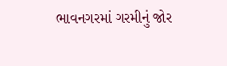ભાવનગરમાં ગરમીનું જોર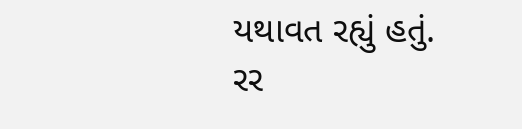યથાવત રહ્યું હતું.
રર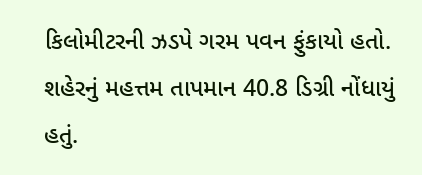કિલોમીટરની ઝડપે ગરમ પવન ફુંકાયો હતો. શહેરનું મહત્તમ તાપમાન 40.8 ડિગ્રી નોંધાયું
હતું.